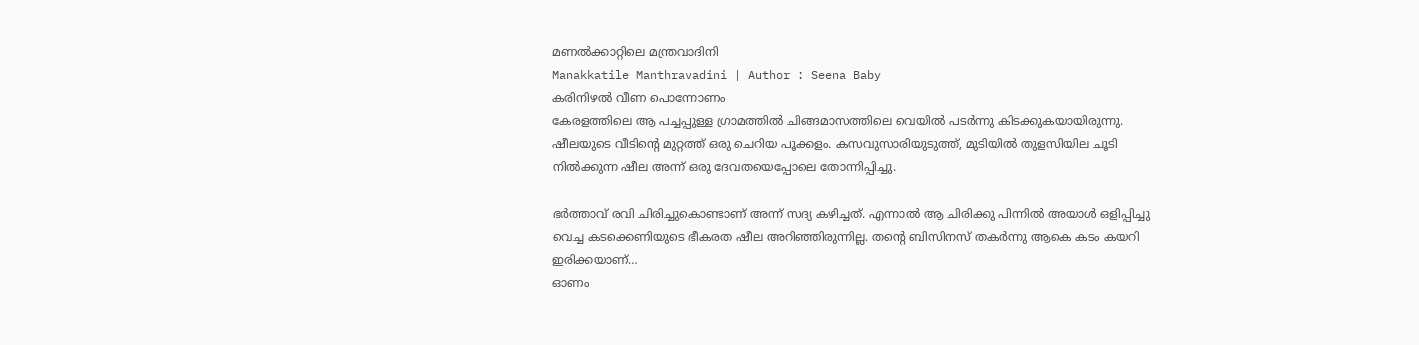മണൽക്കാറ്റിലെ മന്ത്രവാദിനി
Manakkatile Manthravadini | Author : Seena Baby
കരിനിഴൽ വീണ പൊന്നോണം
കേരളത്തിലെ ആ പച്ചപ്പുള്ള ഗ്രാമത്തിൽ ചിങ്ങമാസത്തിലെ വെയിൽ പടർന്നു കിടക്കുകയായിരുന്നു. ഷീലയുടെ വീടിന്റെ മുറ്റത്ത് ഒരു ചെറിയ പൂക്കളം. കസവുസാരിയുടുത്ത്, മുടിയിൽ തുളസിയില ചൂടി നിൽക്കുന്ന ഷീല അന്ന് ഒരു ദേവതയെപ്പോലെ തോന്നിപ്പിച്ചു.

ഭർത്താവ് രവി ചിരിച്ചുകൊണ്ടാണ് അന്ന് സദ്യ കഴിച്ചത്. എന്നാൽ ആ ചിരിക്കു പിന്നിൽ അയാൾ ഒളിപ്പിച്ചു വെച്ച കടക്കെണിയുടെ ഭീകരത ഷീല അറിഞ്ഞിരുന്നില്ല. തൻ്റെ ബിസിനസ് തകർന്നു ആകെ കടം കയറി ഇരിക്കയാണ്…
ഓണം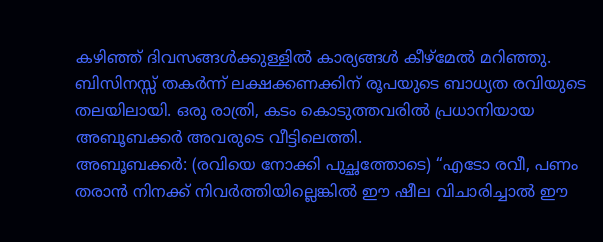കഴിഞ്ഞ് ദിവസങ്ങൾക്കുള്ളിൽ കാര്യങ്ങൾ കീഴ്മേൽ മറിഞ്ഞു. ബിസിനസ്സ് തകർന്ന് ലക്ഷക്കണക്കിന് രൂപയുടെ ബാധ്യത രവിയുടെ തലയിലായി. ഒരു രാത്രി, കടം കൊടുത്തവരിൽ പ്രധാനിയായ അബൂബക്കർ അവരുടെ വീട്ടിലെത്തി.
അബൂബക്കർ: (രവിയെ നോക്കി പുച്ഛത്തോടെ) “എടോ രവീ, പണം തരാൻ നിനക്ക് നിവർത്തിയില്ലെങ്കിൽ ഈ ഷീല വിചാരിച്ചാൽ ഈ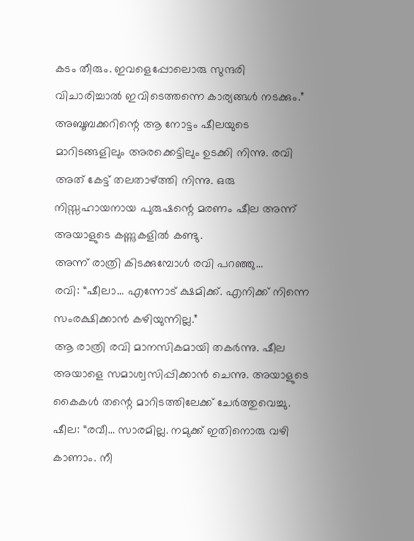കടം തീരും. ഇവളെപ്പോലൊരു സുന്ദരി വിചാരിച്ചാൽ ഇവിടെത്തന്നെ കാര്യങ്ങൾ നടക്കും.”
അബൂബക്കറിന്റെ ആ നോട്ടം ഷീലയുടെ മാറിടങ്ങളിലും അരക്കെട്ടിലും ഉടക്കി നിന്നു. രവി അത് കേട്ട് തലതാഴ്ത്തി നിന്നു. ഒരു നിസ്സഹായനായ പുരുഷന്റെ മരണം ഷീല അന്ന് അയാളുടെ കണ്ണുകളിൽ കണ്ടു.
അന്ന് രാത്രി കിടക്കുമ്പോൾ രവി പറഞ്ഞു…
രവി: “ഷീലാ… എന്നോട് ക്ഷമിക്ക്. എനിക്ക് നിന്നെ സംരക്ഷിക്കാൻ കഴിയുന്നില്ല.”
ആ രാത്രി രവി മാനസികമായി തകർന്നു. ഷീല അയാളെ സമാശ്വസിപ്പിക്കാൻ ചെന്നു. അയാളുടെ കൈകൾ തന്റെ മാറിടത്തിലേക്ക് ചേർത്തുവെച്ചു.
ഷീല: “രവീ… സാരമില്ല. നമുക്ക് ഇതിനൊരു വഴി കാണാം. നീ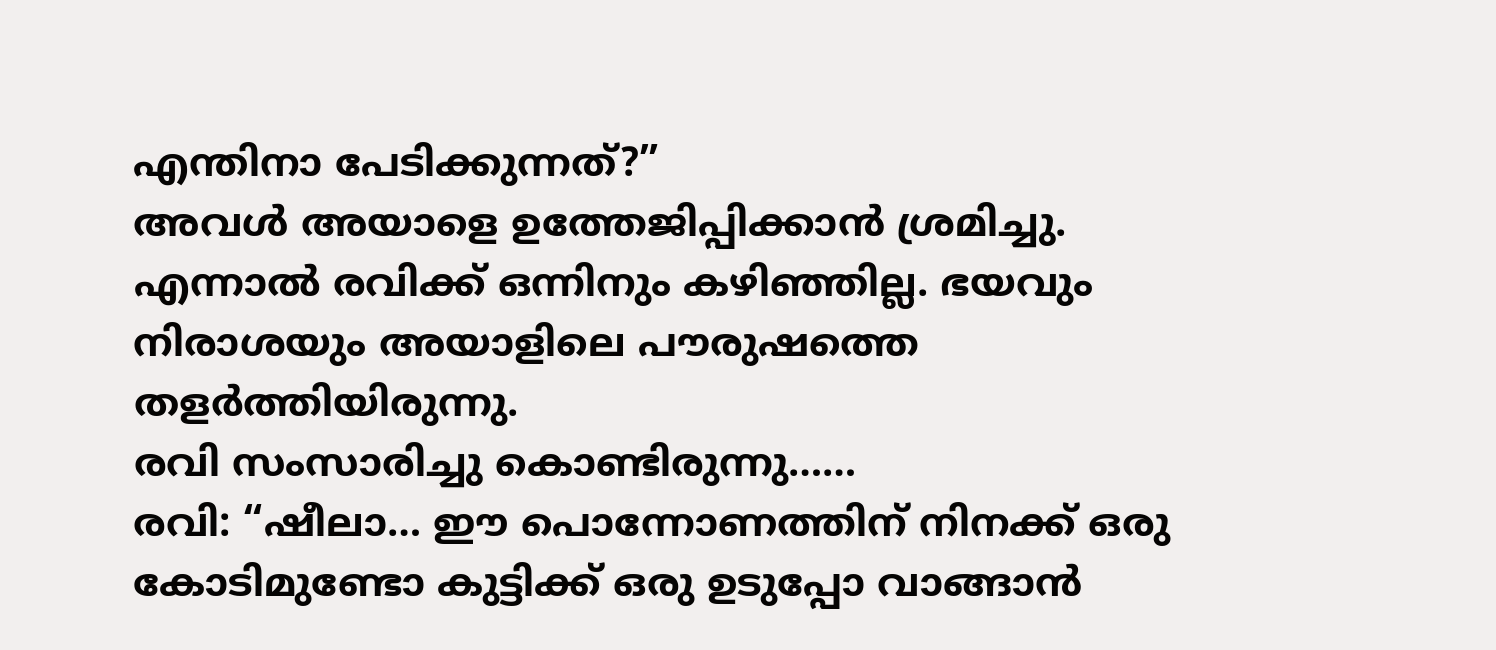എന്തിനാ പേടിക്കുന്നത്?”
അവൾ അയാളെ ഉത്തേജിപ്പിക്കാൻ ശ്രമിച്ചു. എന്നാൽ രവിക്ക് ഒന്നിനും കഴിഞ്ഞില്ല. ഭയവും നിരാശയും അയാളിലെ പൗരുഷത്തെ തളർത്തിയിരുന്നു.
രവി സംസാരിച്ചു കൊണ്ടിരുന്നു……
രവി: “ഷീലാ… ഈ പൊന്നോണത്തിന് നിനക്ക് ഒരു കോടിമുണ്ടോ കുട്ടിക്ക് ഒരു ഉടുപ്പോ വാങ്ങാൻ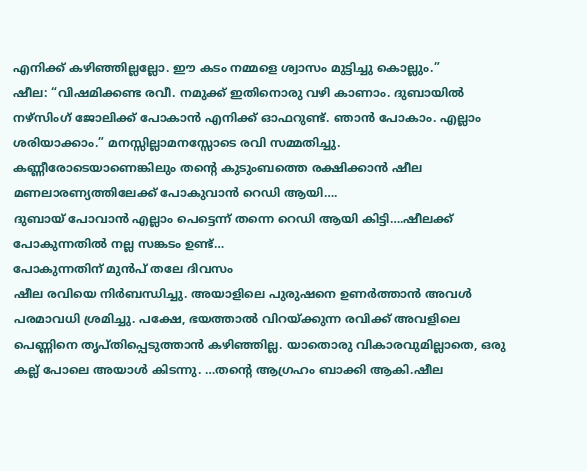എനിക്ക് കഴിഞ്ഞില്ലല്ലോ. ഈ കടം നമ്മളെ ശ്വാസം മുട്ടിച്ചു കൊല്ലും.”
ഷീല: “വിഷമിക്കണ്ട രവീ. നമുക്ക് ഇതിനൊരു വഴി കാണാം. ദുബായിൽ നഴ്സിംഗ് ജോലിക്ക് പോകാൻ എനിക്ക് ഓഫറുണ്ട്. ഞാൻ പോകാം. എല്ലാം ശരിയാക്കാം.” മനസ്സില്ലാമനസ്സോടെ രവി സമ്മതിച്ചു.
കണ്ണീരോടെയാണെങ്കിലും തന്റെ കുടുംബത്തെ രക്ഷിക്കാൻ ഷീല മണലാരണ്യത്തിലേക്ക് പോകുവാൻ റെഡി ആയി….
ദുബായ് പോവാൻ എല്ലാം പെട്ടെന്ന് തന്നെ റെഡി ആയി കിട്ടി….ഷീലക്ക് പോകുന്നതിൽ നല്ല സങ്കടം ഉണ്ട്…
പോകുന്നതിന് മുൻപ് തലേ ദിവസം
ഷീല രവിയെ നിർബന്ധിച്ചു. അയാളിലെ പുരുഷനെ ഉണർത്താൻ അവൾ പരമാവധി ശ്രമിച്ചു. പക്ഷേ, ഭയത്താൽ വിറയ്ക്കുന്ന രവിക്ക് അവളിലെ പെണ്ണിനെ തൃപ്തിപ്പെടുത്താൻ കഴിഞ്ഞില്ല. യാതൊരു വികാരവുമില്ലാതെ, ഒരു കല്ല് പോലെ അയാൾ കിടന്നു. …തൻ്റെ ആഗ്രഹം ബാക്കി ആകി.ഷീല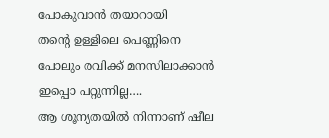പോകുവാൻ തയാറായി
തൻ്റെ ഉള്ളിലെ പെണ്ണിനെ പോലും രവിക്ക് മനസിലാക്കാൻ ഇപ്പൊ പറ്റുന്നില്ല….
ആ ശൂന്യതയിൽ നിന്നാണ് ഷീല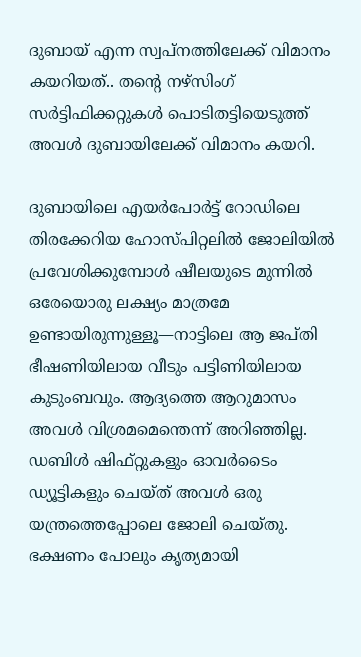ദുബായ് എന്ന സ്വപ്നത്തിലേക്ക് വിമാനം കയറിയത്.. തന്റെ നഴ്സിംഗ് സർട്ടിഫിക്കറ്റുകൾ പൊടിതട്ടിയെടുത്ത് അവൾ ദുബായിലേക്ക് വിമാനം കയറി.

ദുബായിലെ എയർപോർട്ട് റോഡിലെ തിരക്കേറിയ ഹോസ്പിറ്റലിൽ ജോലിയിൽ പ്രവേശിക്കുമ്പോൾ ഷീലയുടെ മുന്നിൽ ഒരേയൊരു ലക്ഷ്യം മാത്രമേ ഉണ്ടായിരുന്നുള്ളൂ—നാട്ടിലെ ആ ജപ്തി ഭീഷണിയിലായ വീടും പട്ടിണിയിലായ കുടുംബവും. ആദ്യത്തെ ആറുമാസം അവൾ വിശ്രമമെന്തെന്ന് അറിഞ്ഞില്ല. ഡബിൾ ഷിഫ്റ്റുകളും ഓവർടൈം ഡ്യൂട്ടികളും ചെയ്ത് അവൾ ഒരു യന്ത്രത്തെപ്പോലെ ജോലി ചെയ്തു. ഭക്ഷണം പോലും കൃത്യമായി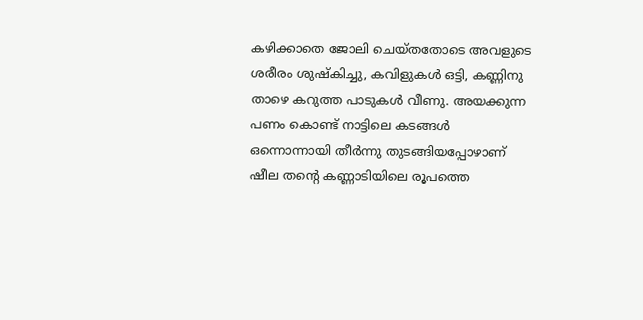കഴിക്കാതെ ജോലി ചെയ്തതോടെ അവളുടെ ശരീരം ശുഷ്കിച്ചു, കവിളുകൾ ഒട്ടി, കണ്ണിനു താഴെ കറുത്ത പാടുകൾ വീണു. അയക്കുന്ന പണം കൊണ്ട് നാട്ടിലെ കടങ്ങൾ ഒന്നൊന്നായി തീർന്നു തുടങ്ങിയപ്പോഴാണ് ഷീല തന്റെ കണ്ണാടിയിലെ രൂപത്തെ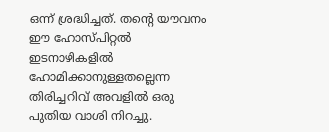ഒന്ന് ശ്രദ്ധിച്ചത്. തന്റെ യൗവനം ഈ ഹോസ്പിറ്റൽ ഇടനാഴികളിൽ ഹോമിക്കാനുള്ളതല്ലെന്ന തിരിച്ചറിവ് അവളിൽ ഒരു പുതിയ വാശി നിറച്ചു.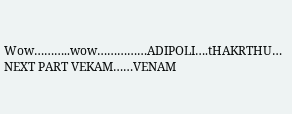Wow………..wow……………ADIPOLI….tHAKRTHU…
NEXT PART VEKAM……VENAM